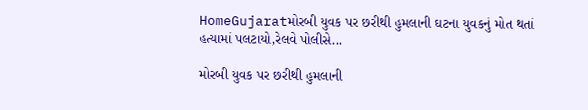HomeGujaratમોરબી યુવક પર છરીથી હુમલાની ઘટના યુવકનું મોત થતાં હત્યામાં પલટાયો,રેલવે પોલીસે...

મોરબી યુવક પર છરીથી હુમલાની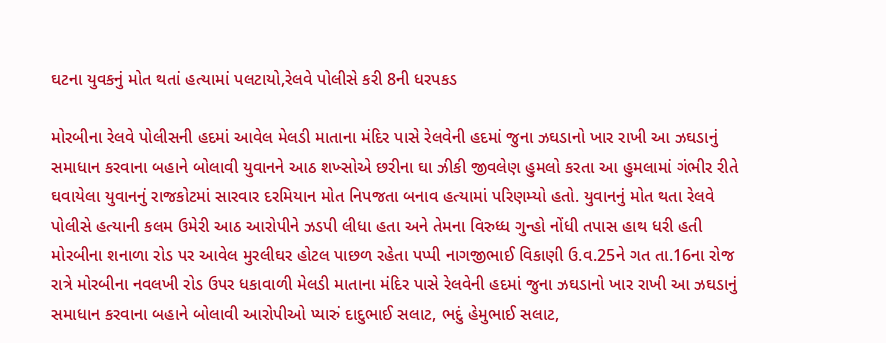ઘટના યુવકનું મોત થતાં હત્યામાં પલટાયો,રેલવે પોલીસે કરી 8ની ધરપકડ

મોરબીના રેલવે પોલીસની હદમાં આવેલ મેલડી માતાના મંદિર પાસે રેલવેની હદમાં જુના ઝઘડાનો ખાર રાખી આ ઝઘડાનું સમાધાન કરવાના બહાને બોલાવી યુવાનને આઠ શખ્સોએ છરીના ઘા ઝીકી જીવલેણ હુમલો કરતા આ હુમલામાં ગંભીર રીતે ઘવાયેલા યુવાનનું રાજકોટમાં સારવાર દરમિયાન મોત નિપજતા બનાવ હત્યામાં પરિણમ્યો હતો. યુવાનનું મોત થતા રેલવે પોલીસે હત્યાની કલમ ઉમેરી આઠ આરોપીને ઝડપી લીધા હતા અને તેમના વિરુધ્ધ ગુન્હો નોંધી તપાસ હાથ ધરી હતી મોરબીના શનાળા રોડ પર આવેલ મુરલીઘર હોટલ પાછળ રહેતા પપ્પી નાગજીભાઈ વિકાણી ઉ.વ.25ને ગત તા.16ના રોજ રાત્રે મોરબીના નવલખી રોડ ઉપર ધકાવાળી મેલડી માતાના મંદિર પાસે રેલવેની હદમાં જુના ઝઘડાનો ખાર રાખી આ ઝઘડાનું સમાધાન કરવાના બહાને બોલાવી આરોપીઓ પ્યારું દાદુભાઈ સલાટ, ભદું હેમુભાઈ સલાટ,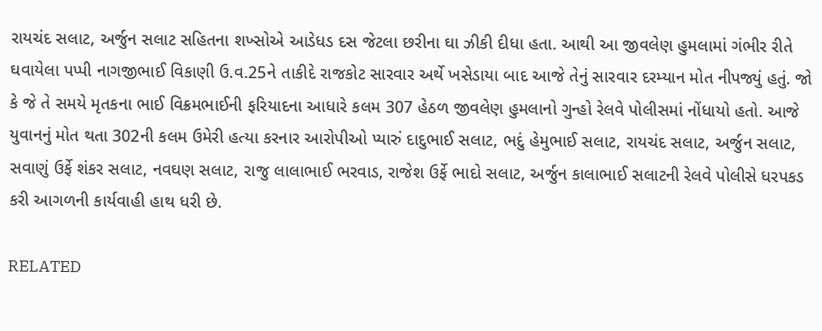રાયચંદ સલાટ, અર્જુન સલાટ સહિતના શખ્સોએ આડેધડ દસ જેટલા છરીના ઘા ઝીકી દીધા હતા. આથી આ જીવલેણ હુમલામાં ગંભીર રીતે ઘવાયેલા પપ્પી નાગજીભાઈ વિકાણી ઉ.વ.25ને તાકીદે રાજકોટ સારવાર અર્થે ખસેડાયા બાદ આજે તેનું સારવાર દરમ્યાન મોત નીપજ્યું હતું. જો કે જે તે સમયે મૃતકના ભાઈ વિક્રમભાઈની ફરિયાદના આધારે કલમ 307 હેઠળ જીવલેણ હુમલાનો ગુન્હો રેલવે પોલીસમાં નોંધાયો હતો. આજે યુવાનનું મોત થતા 302ની કલમ ઉમેરી હત્યા કરનાર આરોપીઓ પ્યારું દાદુભાઈ સલાટ, ભદું હેમુભાઈ સલાટ, રાયચંદ સલાટ, અર્જુન સલાટ, સવાણું ઉર્ફે શંકર સલાટ, નવઘણ સલાટ, રાજુ લાલાભાઈ ભરવાડ, રાજેશ ઉર્ફે ભાદો સલાટ, અર્જુન કાલાભાઈ સલાટની રેલવે પોલીસે ધરપકડ કરી આગળની કાર્યવાહી હાથ ધરી છે.

RELATED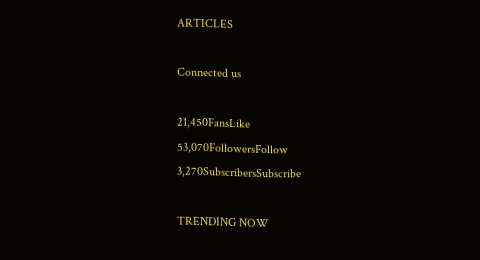ARTICLES

Connected us

21,450FansLike
53,070FollowersFollow
3,270SubscribersSubscribe

TRENDING NOW